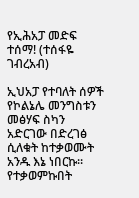የኢሕአፓ መድፍ ተሰማ! (ተሰፋዬ ገብረአብ)

ኢህአፓ የተባለት ሰዎች የኮልኔሌ መንግስቱን መፅሃፍ ስካን አድርገው በድረገፅ ሲለቁት ከተቃወሙት አንዱ እኔ ነበርኩ። የተቃወምኩበት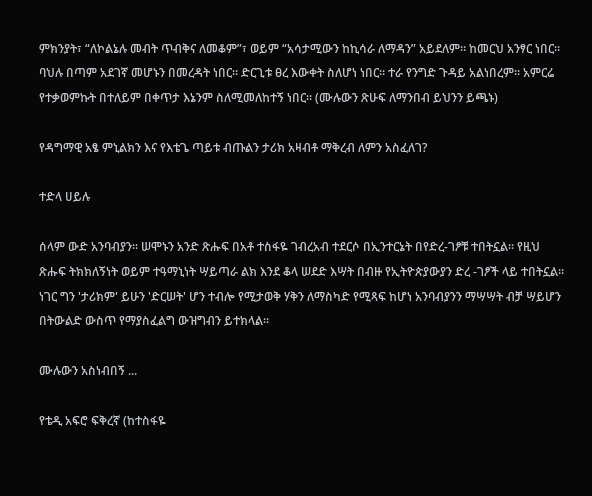ምክንያት፣ “ለኮልኔሉ መብት ጥብቅና ለመቆም”፣ ወይም “አሳታሚውን ከኪሳራ ለማዳን” አይደለም። ከመርህ አንፃር ነበር። ባህሉ በጣም አደገኛ መሆኑን በመረዳት ነበር። ድርጊቱ ፀረ እውቀት ስለሆነ ነበር። ተራ የንግድ ጉዳይ አልነበረም። አምርሬ የተቃወምኩት በተለይም በቀጥታ እኔንም ስለሚመለከተኝ ነበር። (ሙሉውን ጽሁፍ ለማንበብ ይህንን ይጫኑ)

የዳግማዊ አፄ ምኒልክን እና የእቴጌ ጣይቱ ብጡልን ታሪክ አዛብቶ ማቅረብ ለምን አስፈለገ?

ተድላ ሀይሉ

ሰላም ውድ አንባብያን። ሠሞኑን አንድ ጽሑፍ በአቶ ተስፋዬ ገብረአብ ተደርሶ በኢንተርኔት በየድረ-ገፆቹ ተበትኗል። የዚህ ጽሑፍ ትክክለኝነት ወይም ተዓማኒነት ሣይጣራ ልክ እንደ ቆላ ሠደድ እሣት በብዙ የኢትዮጵያውያን ድረ -ገፆች ላይ ተበትኗል። ነገር ግን 'ታሪክም' ይሁን 'ድርሠት' ሆን ተብሎ የሚታወቅ ሃቅን ለማስካድ የሚጻፍ ከሆነ አንባብያንን ማሣሣት ብቻ ሣይሆን በትውልድ ውስጥ የማያስፈልግ ውዝግብን ይተክላል።

ሙሉውን አስነብበኝ ...

የቴዲ አፍሮ ፍቅረኛ (ከተስፋዬ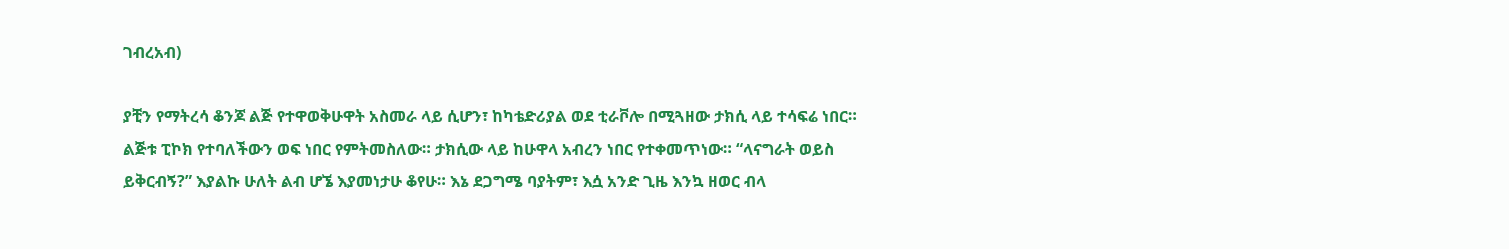ገብረአብ)

ያቺን የማትረሳ ቆንጆ ልጅ የተዋወቅሁዋት አስመራ ላይ ሲሆን፣ ከካቴድሪያል ወደ ቲራቮሎ በሚጓዘው ታክሲ ላይ ተሳፍሬ ነበር። ልጅቱ ፒኮክ የተባለችውን ወፍ ነበር የምትመስለው። ታክሲው ላይ ከሁዋላ አብረን ነበር የተቀመጥነው። “ላናግራት ወይስ ይቅርብኝ?” እያልኩ ሁለት ልብ ሆኜ እያመነታሁ ቆየሁ። እኔ ደጋግሜ ባያትም፣ እሷ አንድ ጊዜ እንኳ ዘወር ብላ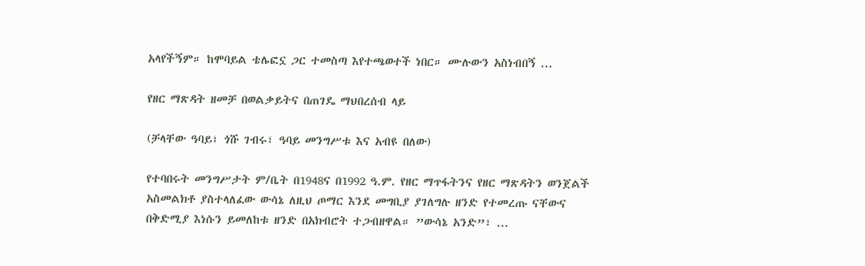አላየችኝም። ከሞባይል ቴሌፎኗ ጋር ተመስጣ እየተጫወተች ነበር። ሙሉውን አስነብበኝ ...

የዘር ማጽዳት ዘመቻ በወልቃይትና በጠገዴ ማህበረሰብ ላይ

(ቻላቸው ዓባይ፣ ጎሹ ገብሩ፣ ዓባይ መንግሥቱ እና አብዩ በለው)

የተባበሩት መንግሥታት ም/ቤት በ1948ና በ1992 ዓ.ም. የዘር ማጥፋትንና የዘር ማጽዳትን ወንጀልች አስመልክቶ ያስተላለፈው ውሳኔ ለዚህ ጦማር እንደ መግቢያ ያገለግሉ ዘንድ የተመረጡ ናቸውና በቅድሚያ እነሱን ይመለከቱ ዘንድ በአክብሮት ተጋብዘዋል። ”ውሳኔ አንድ”፣ ...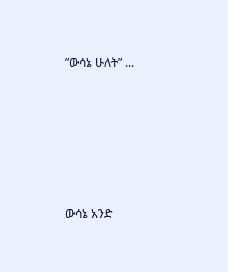”ውሳኔ ሁለት” ...






ውሳኔ አንድ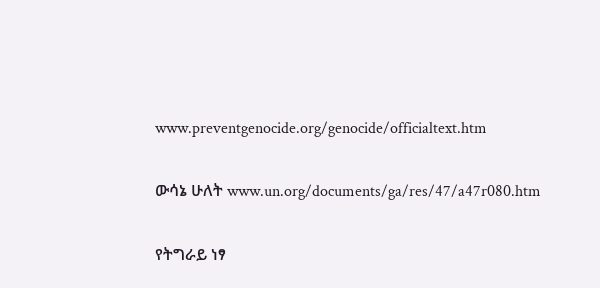www.preventgenocide.org/genocide/officialtext.htm

ውሳኔ ሁለት www.un.org/documents/ga/res/47/a47r080.htm

የትግራይ ነፃ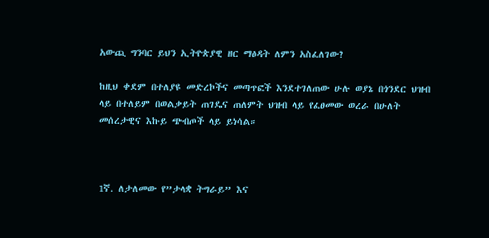አውጪ ግንባር ይህን ኢትዮጵያዊ ዘር ማፅዳት ለምን አስፈለገው?

ከዚህ ቀደም በተለያዩ መድረኮችና መጣጥፎች እንደተገለጠው ሁሉ ወያኔ በጎንደር ህዝብ ላይ በተለይም በወልቃይት ጠገዴና ጠለምት ህዝብ ላይ የፈፀመው ወረራ በሁለት መሰረታዊና እኩይ ጭብጦች ላይ ይነሳል።



1ኛ. ለታለመው የ”ታላቋ ትግራይ” እና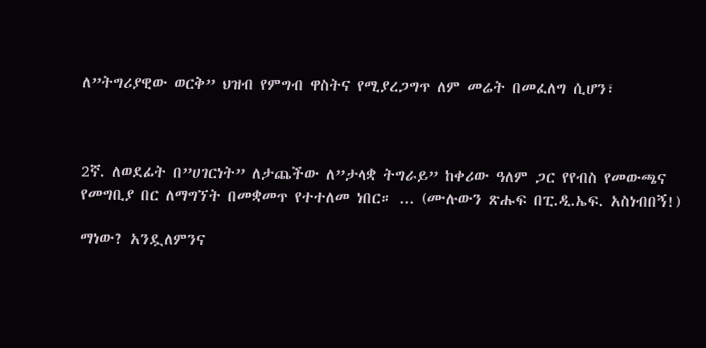ለ”ትግሪያዊው ወርቅ” ህዝብ የምግብ ዋስትና የሚያረጋግጥ ለም መሬት በመፈለግ ሲሆን፣



2ኛ. ለወደፊት በ”ሀገርነት” ለታጨችው ለ”ታላቋ ትግራይ” ከቀሪው ዓለም ጋር የየብስ የመውጫና የመግቢያ በር ለማግኘት በመቋመጥ የተተለመ ነበር። ... (ሙሉውን ጽሑፍ በፒ.ዲ.ኤፍ. አስነብበኝ!)

ማነው? አንዷለምንና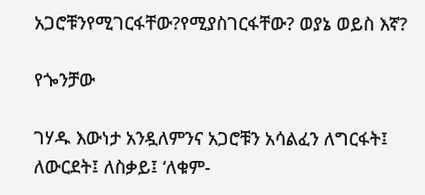አጋሮቹንየሚገርፋቸው?የሚያስገርፋቸው? ወያኔ ወይስ እኛ?

የጐንቻው

ገሃዱ እውነታ አንዷለምንና አጋሮቹን አሳልፈን ለግርፋት፤ ለውርደት፤ ለስቃይ፤ ‘ለቁም-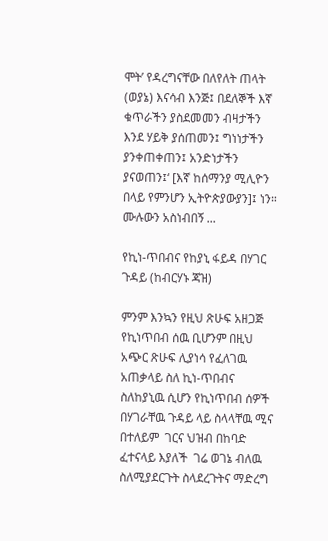ሞት’ የዳረግናቸው በለየለት ጠላት (ወያኔ) እናሳብ እንጅ፤ በደለኞች እኛ ቁጥራችን ያስደመመን ብዛታችን እንደ ሃይቅ ያሰጠመን፤ ግነነታችን ያንቀጠቀጠን፤ አንድነታችን ያናወጠን፤‘ [እኛ ከሰማንያ ሚሊዮን በላይ የምንሆን ኢትዮጵያውያን]፤ ነን። ሙሉውን አስነብበኝ ...

የኪነ-ጥበብና የከያኒ ፋይዳ በሃገር ጉዳይ (ከብርሃኑ ጃዝ)

ምንም እንኳን የዚህ ጽሁፍ አዘጋጅ የኪነጥበብ ሰዉ ቢሆንም በዚህ አጭር ጽሁፍ ሊያነሳ የፈለገዉ አጠቃላይ ስለ ኪነ-ጥበብና ስለከያኒዉ ሲሆን የኪነጥበብ ሰዎች በሃገራቸዉ ጉዳይ ላይ ስላላቸዉ ሚና በተለይም  ገርና ህዝብ በከባድ ፈተናላይ እያለች  ገሬ ወገኔ ብለዉ ስለሚያደርጉት ስላደረጉትና ማድረግ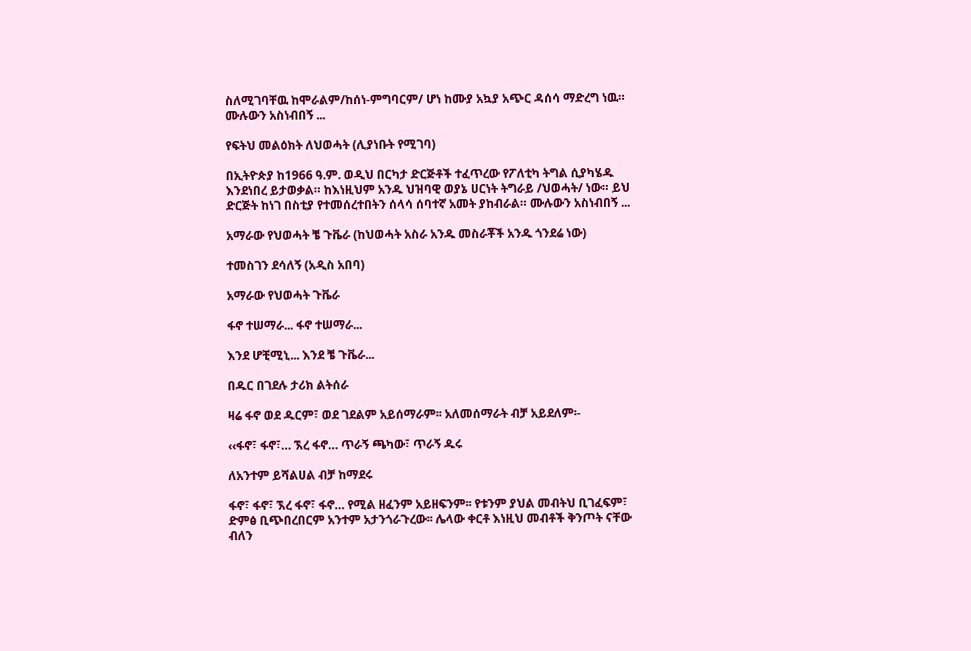ስለሚገባቸዉ ከሞራልም/ከሰነ-ምግባርም/ ሆነ ከሙያ አኳያ አጭር ዳሰሳ ማድረግ ነዉ። ሙሉውን አስነብበኝ ...

የፍትህ መልዕክት ለህወሓት (ሊያነቡት የሚገባ)

በኢትዮጵያ ከ1966 ዓ.ም. ወዲህ በርካታ ድርጅቶች ተፈጥረው የፖለቲካ ትግል ሲያካሄዱ እንደነበረ ይታወቃል። ከእነዚህም አንዱ ህዝባዊ ወያኔ ሀርነት ትግራይ /ህወሓት/ ነው። ይህ ድርጅት ከነገ በስቲያ የተመሰረተበትን ሰላሳ ሰባተኛ አመት ያከብራል። ሙሉውን አስነብበኝ ...

አማራው የህወሓት ቼ ጉቬራ (ከህወሓት አስራ አንዱ መስራቾች አንዱ ጎንደሬ ነው)

ተመስገን ደሳለኝ (አዲስ አበባ)

አማራው የህወሓት ጉቬራ

ፋኖ ተሠማራ... ፋኖ ተሠማራ...

እንደ ሆቺሚኒ... እንደ ቼ ጉቬራ...

በዱር በገደሉ ታሪክ ልትሰራ

ዛሬ ፋኖ ወደ ዱርም፣ ወደ ገደልም አይሰማራም፡፡ አለመሰማራት ብቻ አይደለም፡-

‹‹ፋኖ፣ ፋኖ፣… ኧረ ፋኖ… ጥራኝ ጫካው፣ ጥራኝ ዱሩ

ለአንተም ይሻልሀል ብቻ ከማደሩ

ፋኖ፣ ፋኖ፣ ኧረ ፋኖ፣ ፋኖ… የሚል ዘፈንም አይዘፍንም፡፡ የቱንም ያህል መብትህ ቢገፈፍም፣ ድምፅ ቢጭበረበርም አንተም አታንጎራጉረው፡፡ ሌላው ቀርቶ እነዚህ መብቶች ቅንጦት ናቸው ብለን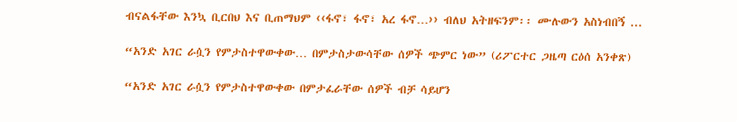ብናልፋቸው እንኳ ቢርበህ እና ቢጠማህም ‹‹ፋኖ፣ ፋኖ፣ አረ ፋኖ…›› ብለህ አትዘፍንም፡፡ ሙሉውን አስነብበኝ ...

“አንድ አገር ራሷን የምታስተዋውቀው… በምታስታውሳቸው ሰዎች ጭምር ነው” (ሪፖርተር ጋዜጣ ርዕሰ አንቀጽ)

“አንድ አገር ራሷን የምታስተዋውቀው በምታፈራቸው ሰዎች ብቻ ሳይሆን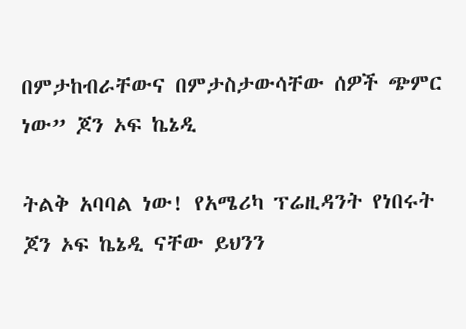በምታከብራቸውና በምታስታውሳቸው ሰዎች ጭምር ነው” ጆን ኦፍ ኬኔዲ

ትልቅ አባባል ነው! የአሜሪካ ፕሬዚዳንት የነበሩት ጆን ኦፍ ኬኔዲ ናቸው ይህንን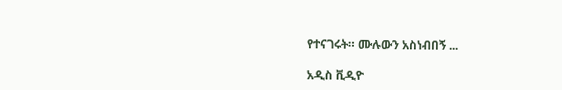የተናገሩት። ሙሉውን አስነብበኝ ...

አዲስ ቪዲዮ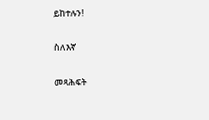ይከተሉን!

ስለእኛ

መጻሕፍት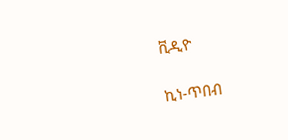ቪዲዮ

ኪነ-ጥበብ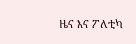ዜና እና ፖለቲካ